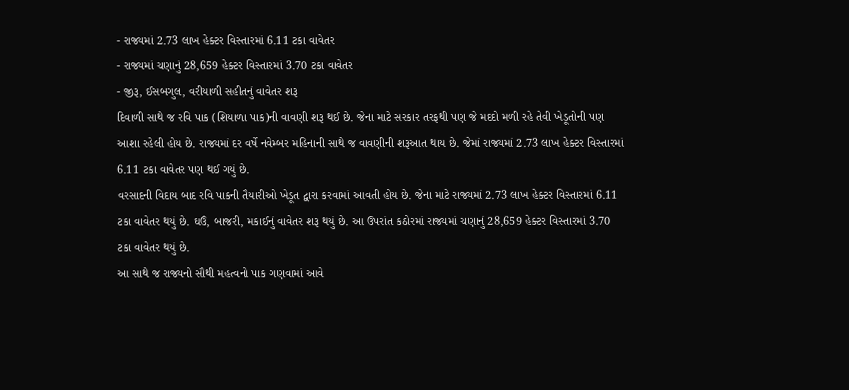- રાજ્યમાં 2.73 લાખ હેક્ટર વિસ્તારમાં 6.11 ટકા વાવેતર
- રાજ્યમાં ચણાનું 28,659 હેક્ટર વિસ્તારમાં 3.70 ટકા વાવેતર
- જીરૂ, ઈસબગુલ, વરીયાળી સહીતનું વાવેતર શરૂ
દિવાળી સાથે જ રવિ પાક (શિયાળા પાક)ની વાવણી શરૂ થઈ છે. જેના માટે સરકાર તરફથી પણ જે મદદો મળી રહે તેવી ખેડૂતોની પણ આશા રહેલી હોય છે. રાજ્યમાં દર વર્ષે નવેમ્બર મહિનાની સાથે જ વાવણીની શરૂઆત થાય છે. જેમાં રાજ્યમાં 2.73 લાખ હેક્ટર વિસ્તારમાં 6.11 ટકા વાવેતર પણ થઈ ગયું છે.
વરસાદની વિદાય બાદ રવિ પાકની તૈયારીઓ ખેડૂત દ્વારા કરવામાં આવતી હોય છે. જેના માટે રાજ્યમાં 2.73 લાખ હેક્ટર વિસ્તારમાં 6.11 ટકા વાવેતર થયું છે. ઘઉં, બાજરી, મકાઈનું વાવેતર શરૂ થયું છે. આ ઉપરાંત કઠોરમાં રાજ્યમાં ચણાનું 28,659 હેક્ટર વિસ્તારમાં 3.70 ટકા વાવેતર થયું છે.
આ સાથે જ રાજ્યનો સૌથી મહત્વનો પાક ગણવામાં આવે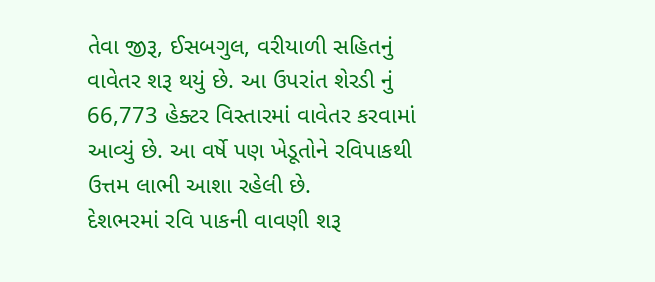તેવા જીરૂ, ઈસબગુલ, વરીયાળી સહિતનું વાવેતર શરૂ થયું છે. આ ઉપરાંત શેરડી નું 66,773 હેક્ટર વિસ્તારમાં વાવેતર કરવામાં આવ્યું છે. આ વર્ષે પણ ખેડૂતોને રવિપાકથી ઉત્તમ લાભી આશા રહેલી છે.
દેશભરમાં રવિ પાકની વાવણી શરૂ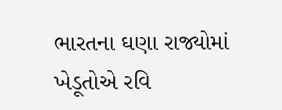ભારતના ઘણા રાજ્યોમાં ખેડૂતોએ રવિ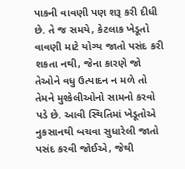પાકની વાવણી પણ શરૂ કરી દીધી છે. તે જ સમયે, કેટલાક ખેડૂતો વાવણી માટે યોગ્ય જાતો પસંદ કરી શકતા નથી, જેના કારણે જો તેઓને વધુ ઉત્પાદન ન મળે તો તેમને મુશ્કેલીઓનો સામનો કરવો પડે છે. આવી સ્થિતિમાં ખેડૂતોએ નુકસાનથી બચવા સુધારેલી જાતો પસંદ કરવી જોઈએ, જેથી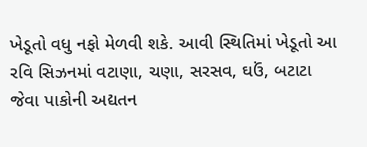ખેડૂતો વધુ નફો મેળવી શકે. આવી સ્થિતિમાં ખેડૂતો આ રવિ સિઝનમાં વટાણા, ચણા, સરસવ, ઘઉં, બટાટા જેવા પાકોની અદ્યતન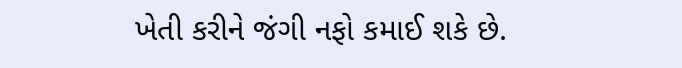ખેતી કરીને જંગી નફો કમાઈ શકે છે.